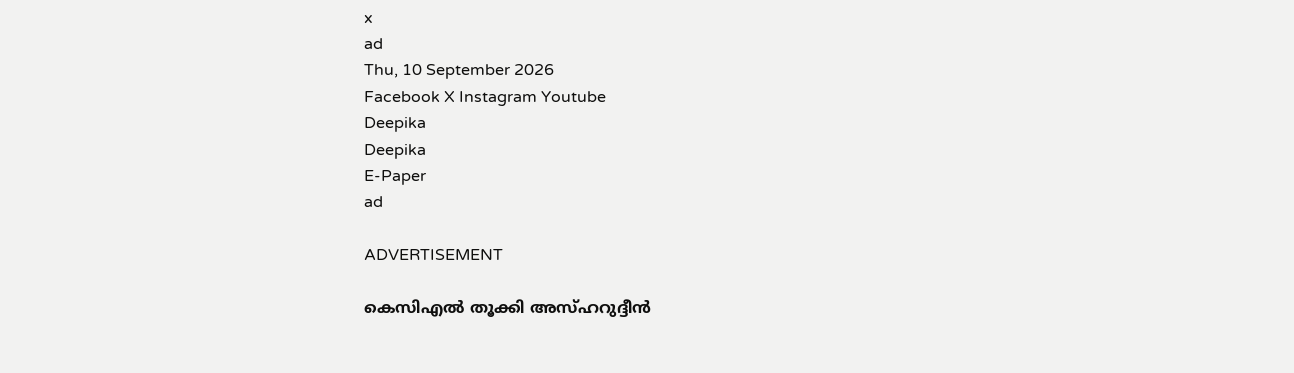x
ad
Thu, 10 September 2026
Facebook X Instagram Youtube
Deepika
Deepika
E-Paper
ad

ADVERTISEMENT

കെസിഎല്‍ തൂക്കി അസ്ഹറുദ്ദീന്‍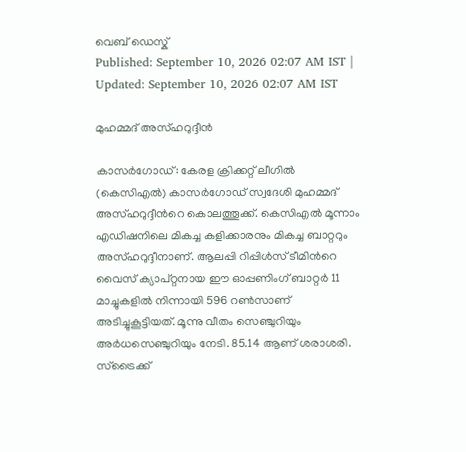വെബ് ഡെസ്ക്
Published: September 10, 2026 02:07 AM IST | Updated: September 10, 2026 02:07 AM IST

മുഹമ്മദ് അസ്ഹറുദ്ദീന്‍

കാസര്‍ഗോഡ്: കേരള ക്രിക്കറ്റ് ലീഗില്‍ (കെസിഎല്‍) കാസര്‍ഗോഡ് സ്വദേശി മുഹമ്മദ് അസ്ഹറുദ്ദീന്‍റെ കൊലത്തൂക്ക്. കെസിഎല്‍ മൂന്നാം എഡിഷനിലെ മികച്ച കളിക്കാരനും മികച്ച ബാറ്ററും അസ്ഹറുദ്ദീനാണ്. ആലപ്പി റിപ്പിള്‍സ് ടീമിന്‍റെ വൈസ് ക്യാപ്റ്റനായ ഈ ഓപ്പണിംഗ് ബാറ്റര്‍ 11 മാച്ചുകളില്‍ നിന്നായി 596 റണ്‍സാണ് അടിച്ചുകൂട്ടിയത്. മൂന്നു വീതം സെഞ്ചുറിയും അര്‍ധസെഞ്ചുറിയും നേടി. 85.14 ആണ് ശരാശരി. സ്‌ട്രൈക്ക്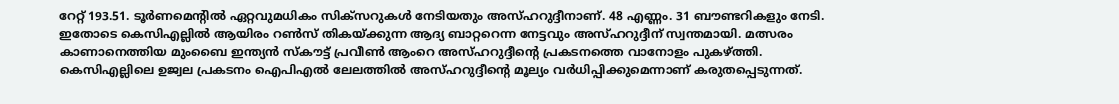റേറ്റ് 193.51. ടൂര്‍ണമെന്‍റില്‍ ഏറ്റവുമധികം സിക്‌സറുകള്‍ നേടിയതും അസ്ഹറുദ്ദീനാണ്. 48 എണ്ണം. 31 ബൗണ്ടറികളും നേടി. ഇതോടെ കെസിഎല്ലില്‍ ആയിരം റണ്‍സ് തികയ്ക്കുന്ന ആദ്യ ബാറ്ററെന്ന നേട്ടവും അസ്ഹറുദ്ദീന് സ്വന്തമായി. മത്സരം കാണാനെത്തിയ മുംബൈ ഇന്ത്യന്‍ സ്‌കൗട്ട് പ്രവീണ്‍ ആംറെ അസ്ഹറുദ്ദീന്‍റെ പ്രകടനത്തെ വാനോളം പുകഴ്ത്തി. കെസിഎല്ലിലെ ഉജ്വല പ്രകടനം ഐപിഎല്‍ ലേലത്തിൽ അസ്ഹറുദ്ദീന്‍റെ മൂല്യം വര്‍ധിപ്പിക്കുമെന്നാണ് കരുതപ്പെടുന്നത്.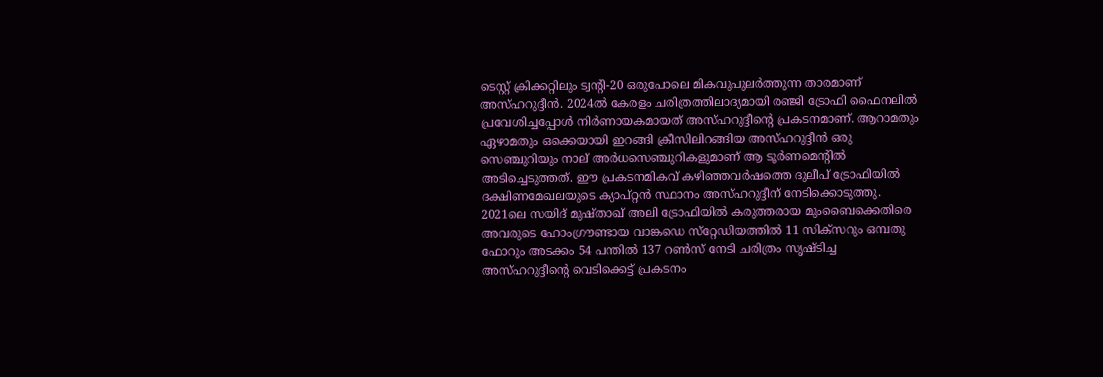ടെസ്റ്റ് ക്രിക്കറ്റിലും ട്വന്‍റി-20 ഒരുപോലെ മികവുപുലര്‍ത്തുന്ന താരമാണ് അസ്ഹറുദ്ദീന്‍. 2024ല്‍ കേരളം ചരിത്രത്തിലാദ്യമായി രഞ്ജി ട്രോഫി ഫൈനലില്‍ പ്രവേശിച്ചപ്പോള്‍ നിര്‍ണായകമായത് അസ്ഹറുദ്ദീന്‍റെ പ്രകടനമാണ്. ആറാമതും ഏഴാമതും ഒക്കെയായി ഇറങ്ങി ക്രീസിലിറങ്ങിയ അസ്ഹറുദ്ദീന്‍ ഒരു സെഞ്ചുറിയും നാല് അര്‍ധസെഞ്ചുറികളുമാണ് ആ ടൂര്‍ണമെന്‍റില്‍ അടിച്ചെടുത്തത്. ഈ പ്രകടനമികവ് കഴിഞ്ഞവര്‍ഷത്തെ ദുലീപ് ട്രോഫിയില്‍ ദക്ഷിണമേഖലയുടെ ക്യാപ്റ്റന്‍ സ്ഥാനം അസ്ഹറുദ്ദീന് നേടിക്കൊടുത്തു. 2021ലെ സയിദ് മുഷ്താഖ് അലി ട്രോഫിയില്‍ കരുത്തരായ മുംബൈക്കെതിരെ അവരുടെ ഹോംഗ്രൗണ്ടായ വാങ്കഡെ സ്‌റ്റേഡിയത്തില്‍ 11 സിക്‌സറും ഒമ്പതു ഫോറും അടക്കം 54 പന്തില്‍ 137 റണ്‍സ് നേടി ചരിത്രം സൃഷ്ടിച്ച അസ്ഹറുദ്ദീന്‍റെ വെടിക്കെട്ട് പ്രകടനം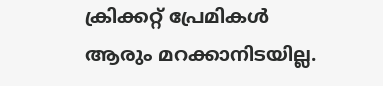ക്രിക്കറ്റ് പ്രേമികള്‍ ആരും മറക്കാനിടയില്ല.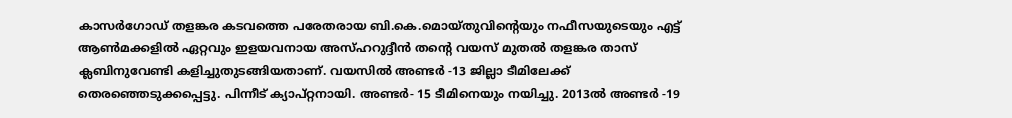കാസര്‍ഗോഡ് തളങ്കര കടവത്തെ പരേതരായ ബി.കെ.മൊയ്തുവിന്‍റെയും നഫീസയുടെയും എട്ട് ആണ്‍മക്കളില്‍ ഏറ്റവും ഇളയവനായ അസ്ഹറുദ്ദീന്‍ തന്‍റെ വയസ് മുതല്‍ തളങ്കര താസ് ക്ലബിനുവേണ്ടി കളിച്ചുതുടങ്ങിയതാണ്. വയസില്‍ അണ്ടര്‍ -13 ജില്ലാ ടീമിലേക്ക് തെരഞ്ഞെടുക്കപ്പെട്ടു. പിന്നീട് ക്യാപ്റ്റനായി. അണ്ടര്‍- 15 ടീമിനെയും നയിച്ചു. 2013ല്‍ അണ്ടര്‍ -19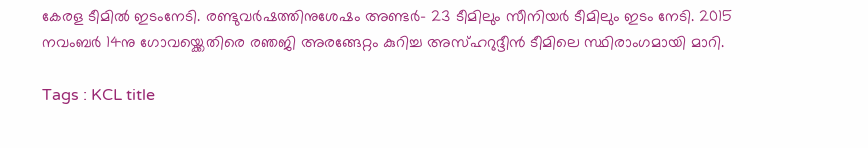കേരള ടീമില്‍ ഇടംനേടി. രണ്ടുവര്‍ഷത്തിനുശേഷം അണ്ടര്‍- 23 ടീമിലും സീനിയര്‍ ടീമിലും ഇടം നേടി. 2015 നവംബര്‍ 14നു ഗോവയ്ക്കെതിരെ രഞജി അരങ്ങേറ്റം കുറിച്ച അസ്ഹറുദ്ദീന്‍ ടീമിലെ സ്ഥിരാംഗമായി മാറി.

Tags : KCL title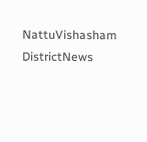NattuVishasham DistrictNews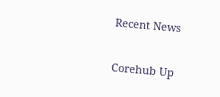Recent News

Corehub Up